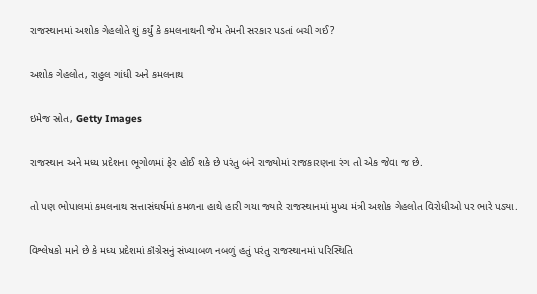રાજસ્થાનમાં અશોક ગેહલોતે શું કર્યું કે કમલનાથની જેમ તેમની સરકાર પડતાં બચી ગઈ?

અશોક ગેહલોત, રાહુલ ગાંધી અને કમલનાથ

ઇમેજ સ્રોત, Getty Images

રાજસ્થાન અને મધ્ય પ્રદેશના ભૂગોળમાં ફેર હોઈ શકે છે પરંતુ બંને રાજ્યોમાં રાજકારણના રંગ તો એક જેવા જ છે.

તો પણ ભોપાલમાં કમલનાથ સત્તાસંઘર્ષમાં કમળના હાથે હારી ગયા જ્યારે રાજસ્થાનમાં મુખ્ય મંત્રી અશોક ગેહલોત વિરોધીઓ પર ભારે પડ્યા.

વિશ્લેષકો માને છે કે મધ્ય પ્રદેશમાં કૉંગ્રેસનું સંખ્યાબળ નબળું હતું પરંતુ રાજસ્થાનમાં પરિસ્થિતિ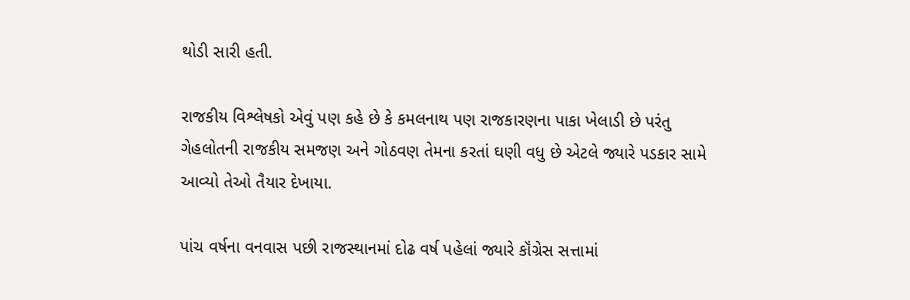થોડી સારી હતી.

રાજકીય વિશ્લેષકો એવું પણ કહે છે કે કમલનાથ પણ રાજકારણના પાકા ખેલાડી છે પરંતુ ગેહલોતની રાજકીય સમજણ અને ગોઠવણ તેમના કરતાં ઘણી વધુ છે એટલે જ્યારે પડકાર સામે આવ્યો તેઓ તૈયાર દેખાયા.

પાંચ વર્ષના વનવાસ પછી રાજસ્થાનમાં દોઢ વર્ષ પહેલાં જ્યારે કૉંગ્રેસ સત્તામાં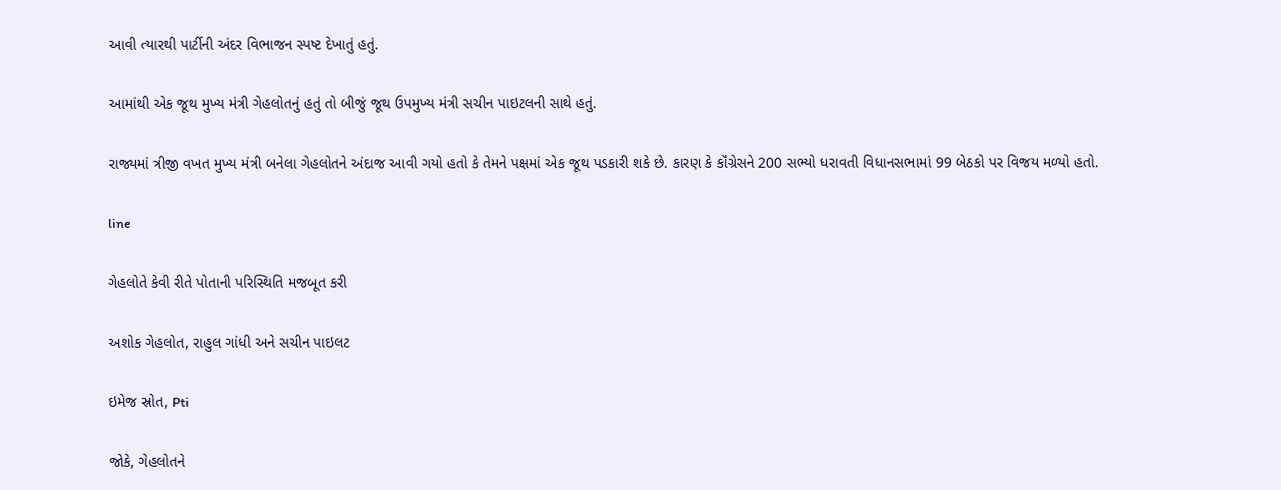આવી ત્યારથી પાર્ટીની અંદર વિભાજન સ્પષ્ટ દેખાતું હતું.

આમાંથી એક જૂથ મુખ્ય મંત્રી ગેહલોતનું હતું તો બીજું જૂથ ઉપમુખ્ય મંત્રી સચીન પાઇટલની સાથે હતું.

રાજ્યમાં ત્રીજી વખત મુખ્ય મંત્રી બનેલા ગેહલોતને અંદાજ આવી ગયો હતો કે તેમને પક્ષમાં એક જૂથ પડકારી શકે છે. કારણ કે કૉંગ્રેસને 200 સભ્યો ધરાવતી વિધાનસભામાં 99 બેઠકો પર વિજય મળ્યો હતો.

line

ગેહલોતે કેવી રીતે પોતાની પરિસ્થિતિ મજબૂત કરી

અશોક ગેહલોત, રાહુલ ગાંધી અને સચીન પાઇલટ

ઇમેજ સ્રોત, Pti

જોકે, ગેહલોતને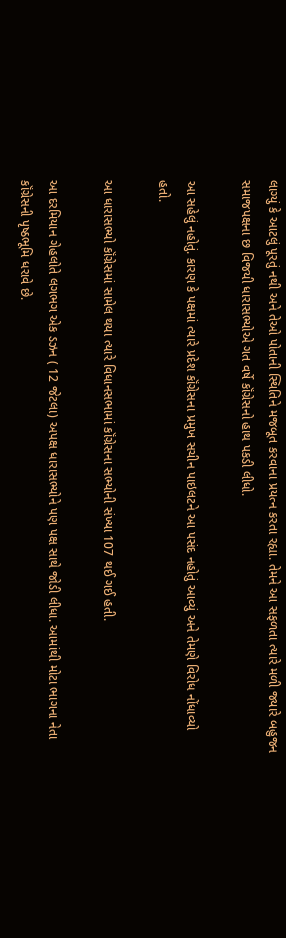લાગ્યું કે આટલું પૂરતું નથી અને તેઓ પોતાની સ્થિતિને મજબૂત કરવાના પ્રયત્ન કરતા રહ્યા. તેમને આ સફળતા ત્યારે મળી જ્યારે બહુજન સમાજપક્ષના છ વિજયી ધારાસભ્યોએ ગત વર્ષે કૉંગ્રેસનો હાથ પકડી લીધો.

આ સહેલું નહોતું. કારણ કે પક્ષમાં ત્યારે પ્રદેશ કૉંગ્રેસના પ્રમુખ સચીન પાઇલટને આ પસંદ નહોતું આવ્યું અને તેમણે વિરોધ નોંધાવ્યો હતો.

આ ધારાસભ્યો કૉંગ્રેસમાં સામેલ થયા ત્યારે વિધાનસભામાં કૉંગ્રેસના સભ્યોની સંખ્યા 107 થઈ ગઈ હતી.

આ દરમિયાન ગેહલોતે લગભગ એક ડઝન ( 12 જેટલા) અપક્ષ ધારાસભ્યોને પણ પક્ષ સાથે જોડી લીધા. આમાંથી મોટા ભાગના નેતા કૉંગ્રેસની પૃષ્ઠભૂમિ ધરાવે છે.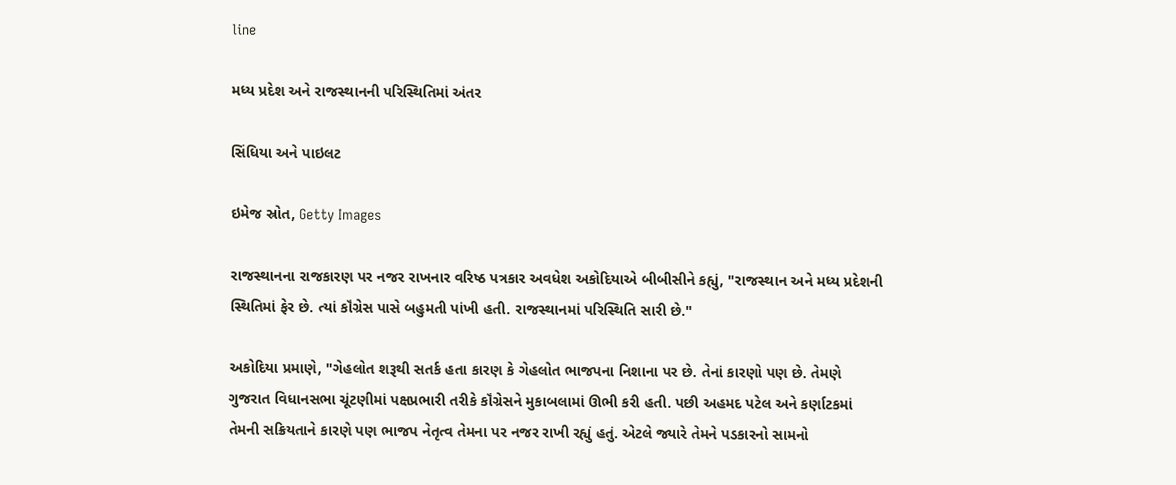line

મધ્ય પ્રદેશ અને રાજસ્થાનની પરિસ્થિતિમાં અંતર

સિંધિયા અને પાઇલટ

ઇમેજ સ્રોત, Getty Images

રાજસ્થાનના રાજકારણ પર નજર રાખનાર વરિષ્ઠ પત્રકાર અવધેશ અકોદિયાએ બીબીસીને કહ્યું, "રાજસ્થાન અને મધ્ય પ્રદેશની સ્થિતિમાં ફેર છે. ત્યાં કૉંગ્રેસ પાસે બહુમતી પાંખી હતી. રાજસ્થાનમાં પરિસ્થિતિ સારી છે."

અકોદિયા પ્રમાણે, "ગેહલોત શરૂથી સતર્ક હતા કારણ કે ગેહલોત ભાજપના નિશાના પર છે. તેનાં કારણો પણ છે. તેમણે ગુજરાત વિધાનસભા ચૂંટણીમાં પક્ષપ્રભારી તરીકે કૉંગ્રેસને મુકાબલામાં ઊભી કરી હતી. પછી અહમદ પટેલ અને કર્ણાટકમાં તેમની સક્રિયતાને કારણે પણ ભાજપ નેતૃત્વ તેમના પર નજર રાખી રહ્યું હતું. એટલે જ્યારે તેમને પડકારનો સામનો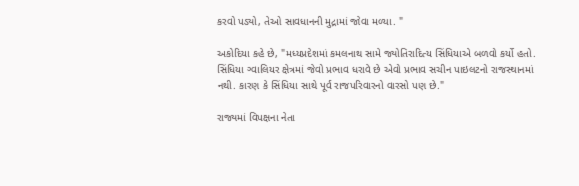કરવો પડ્યો, તેઓ સાવધાનની મુદ્રામાં જોવા મળ્યા. "

અકોદિયા કહે છે, "મધ્યપ્રદેશમાં કમલનાથ સામે જ્યોતિરાદિત્ય સિંધિયાએ બળવો કર્યો હતો. સિંધિયા ગ્વાલિયર ક્ષેત્રમાં જેવો પ્રભાવ ધરાવે છે એવો પ્રભાવ સચીન પાઇલટનો રાજસ્થાનમાં નથી. કારણ કે સિંધિયા સાથે પૂર્વ રાજપરિવારનો વારસો પણ છે."

રાજ્યમાં વિપક્ષના નેતા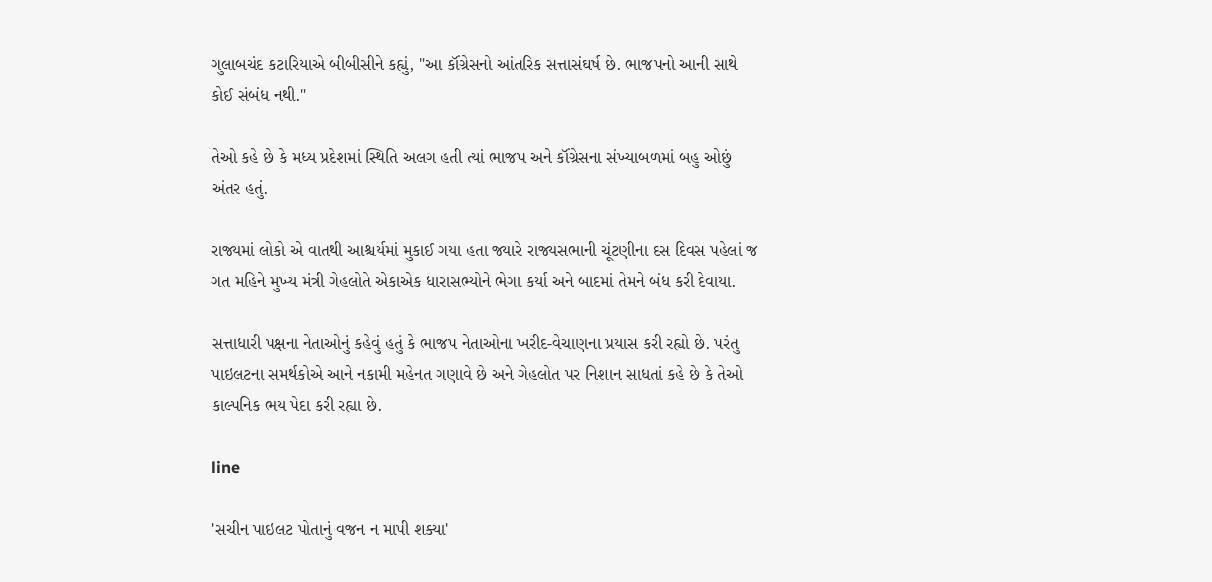ગુલાબચંદ કટારિયાએ બીબીસીને કહ્યું, "આ કૉંગ્રેસનો આંતરિક સત્તાસંઘર્ષ છે. ભાજપનો આની સાથે કોઈ સંબંધ નથી."

તેઓ કહે છે કે મધ્ય પ્રદેશમાં સ્થિતિ અલગ હતી ત્યાં ભાજપ અને કૉંગ્રેસના સંખ્યાબળમાં બહુ ઓછું અંતર હતું.

રાજ્યમાં લોકો એ વાતથી આશ્ચર્યમાં મુકાઈ ગયા હતા જ્યારે રાજ્યસભાની ચૂંટણીના દસ દિવસ પહેલાં જ ગત મહિને મુખ્ય મંત્રી ગેહલોતે એકાએક ધારાસભ્યોને ભેગા કર્યા અને બાદમાં તેમને બંધ કરી દેવાયા.

સત્તાધારી પક્ષના નેતાઓનું કહેવું હતું કે ભાજપ નેતાઓના ખરીદ-વેચાણના પ્રયાસ કરી રહ્યો છે. પરંતુ પાઇલટના સમર્થકોએ આને નકામી મહેનત ગણાવે છે અને ગેહલોત પર નિશાન સાધતાં કહે છે કે તેઓ કાલ્પનિક ભય પેદા કરી રહ્યા છે.

line

'સચીન પાઇલટ પોતાનું વજન ન માપી શક્યા'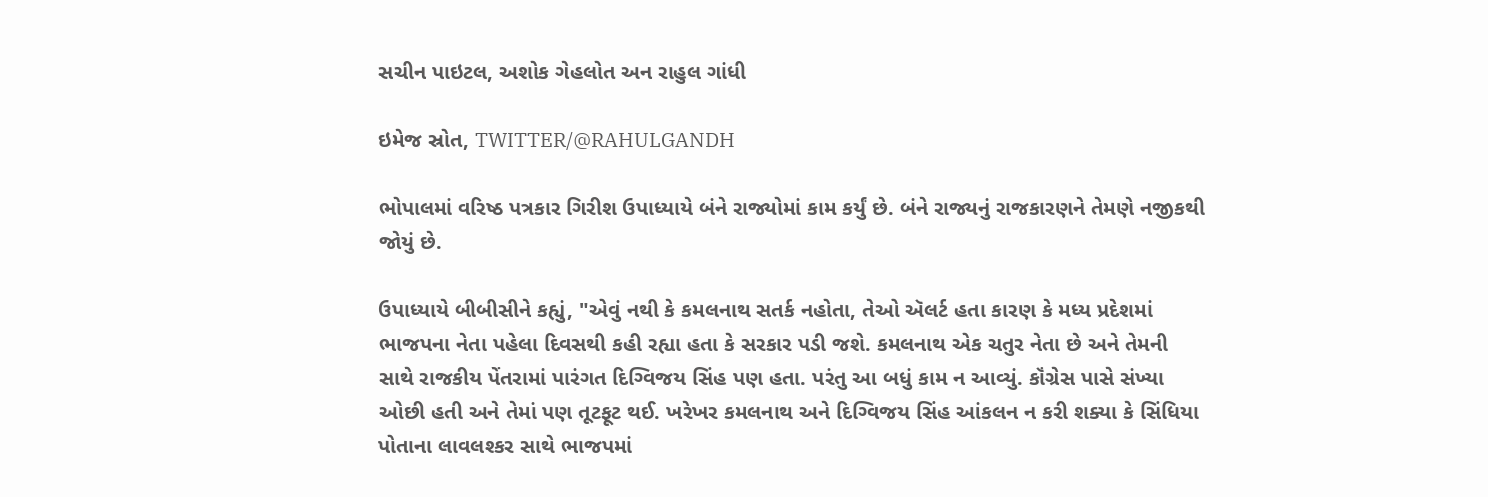સચીન પાઇટલ, અશોક ગેહલોત અન રાહુલ ગાંધી

ઇમેજ સ્રોત, TWITTER/@RAHULGANDH

ભોપાલમાં વરિષ્ઠ પત્રકાર ગિરીશ ઉપાધ્યાયે બંને રાજ્યોમાં કામ કર્યું છે. બંને રાજ્યનું રાજકારણને તેમણે નજીકથી જોયું છે.

ઉપાધ્યાયે બીબીસીને કહ્યું, "એવું નથી કે કમલનાથ સતર્ક નહોતા, તેઓ ઍલર્ટ હતા કારણ કે મધ્ય પ્રદેશમાં ભાજપના નેતા પહેલા દિવસથી કહી રહ્યા હતા કે સરકાર પડી જશે. કમલનાથ એક ચતુર નેતા છે અને તેમની સાથે રાજકીય પેંતરામાં પારંગત દિગ્વિજય સિંહ પણ હતા. પરંતુ આ બધું કામ ન આવ્યું. કૉંગ્રેસ પાસે સંખ્યા ઓછી હતી અને તેમાં પણ તૂટફૂટ થઈ. ખરેખર કમલનાથ અને દિગ્વિજય સિંહ આંકલન ન કરી શક્યા કે સિંધિયા પોતાના લાવલશ્કર સાથે ભાજપમાં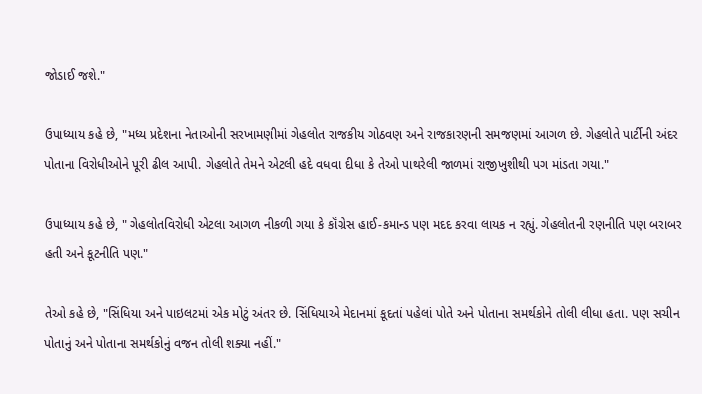જોડાઈ જશે."

ઉપાધ્યાય કહે છે, "મધ્ય પ્રદેશના નેતાઓની સરખામણીમાં ગેહલોત રાજકીય ગોઠવણ અને રાજકારણની સમજણમાં આગળ છે. ગેહલોતે પાર્ટીની અંદર પોતાના વિરોધીઓને પૂરી ઢીલ આપી. ગેહલોતે તેમને એટલી હદે વધવા દીધા કે તેઓ પાથરેલી જાળમાં રાજીખુશીથી પગ માંડતા ગયા."

ઉપાધ્યાય કહે છે, " ગેહલોતવિરોધી એટલા આગળ નીકળી ગયા કે કૉંગ્રેસ હાઈ-કમાન્ડ પણ મદદ કરવા લાયક ન રહ્યું. ગેહલોતની રણનીતિ પણ બરાબર હતી અને કૂટનીતિ પણ."

તેઓ કહે છે, "સિંધિયા અને પાઇલટમાં એક મોટું અંતર છે. સિંધિયાએ મેદાનમાં કૂદતાં પહેલાં પોતે અને પોતાના સમર્થકોને તોલી લીધા હતા. પણ સચીન પોતાનું અને પોતાના સમર્થકોનું વજન તોલી શક્યા નહીં."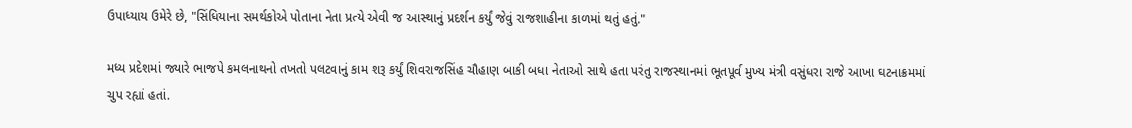ઉપાધ્યાય ઉમેરે છે, "સિંધિયાના સમર્થકોએ પોતાના નેતા પ્રત્યે એવી જ આસ્થાનું પ્રદર્શન કર્યું જેવું રાજશાહીના કાળમાં થતું હતું."

મધ્ય પ્રદેશમાં જ્યારે ભાજપે કમલનાથનો તખતો પલટવાનું કામ શરૂ કર્યું શિવરાજસિંહ ચૌહાણ બાકી બધા નેતાઓ સાથે હતા પરંતુ રાજસ્થાનમાં ભૂતપૂર્વ મુખ્ય મંત્રી વસુંધરા રાજે આખા ઘટનાક્રમમાં ચુપ રહ્યાં હતાં.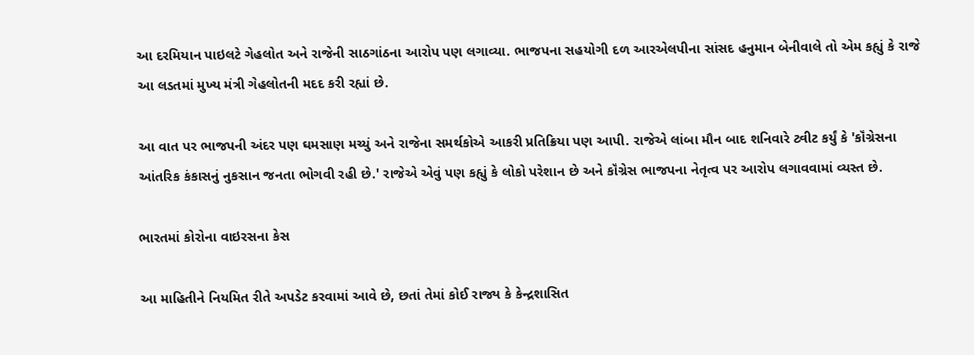આ દરમિયાન પાઇલટે ગેહલોત અને રાજેની સાઠગાંઠના આરોપ પણ લગાવ્યા. ભાજપના સહયોગી દળ આરએલપીના સાંસદ હનુમાન બેનીવાલે તો એમ કહ્યું કે રાજે આ લડતમાં મુખ્ય મંત્રી ગેહલોતની મદદ કરી રહ્યાં છે.

આ વાત પર ભાજપની અંદર પણ ઘમસાણ મચ્યું અને રાજેના સમર્થકોએ આકરી પ્રતિક્રિયા પણ આપી. રાજેએ લાંબા મૌન બાદ શનિવારે ટ્વીટ કર્યું કે 'કૉંગ્રેસના આંતરિક કંકાસનું નુકસાન જનતા ભોગવી રહી છે.' રાજેએ એવું પણ કહ્યું કે લોકો પરેશાન છે અને કૉંગ્રેસ ભાજપના નેતૃત્વ પર આરોપ લગાવવામાં વ્યસ્ત છે.

ભારતમાં કોરોના વાઇરસના કેસ

આ માહિતીને નિયમિત રીતે અપડેટ કરવામાં આવે છે, છતાં તેમાં કોઈ રાજ્ય કે કેન્દ્રશાસિત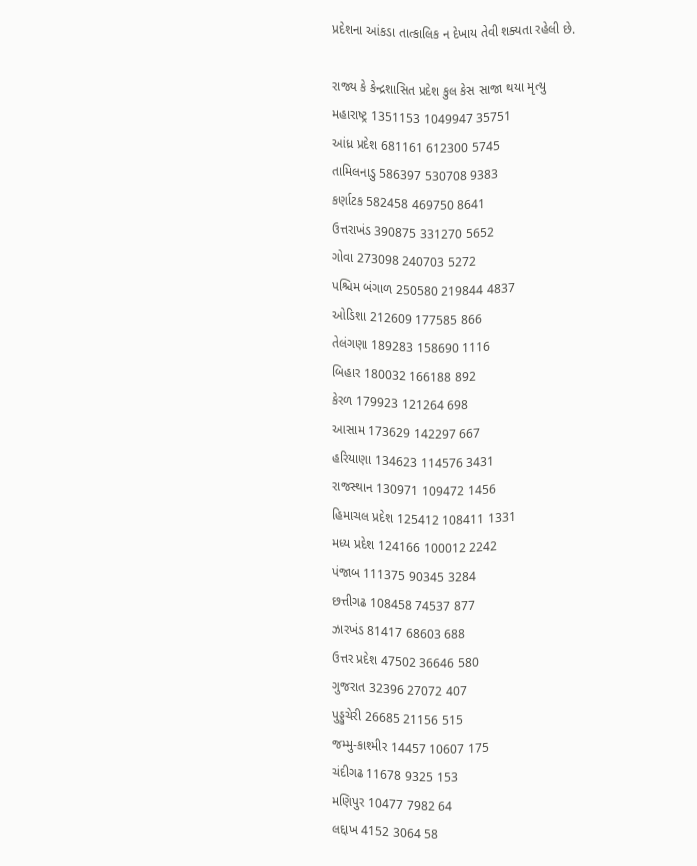પ્રદેશના આંકડા તાત્કાલિક ન દેખાય તેવી શક્યતા રહેલી છે.

રાજ્ય કે કેન્દ્રશાસિત પ્રદેશ કુલ કેસ સાજા થયા મૃત્યુ
મહારાષ્ટ્ર 1351153 1049947 35751
આંધ્ર પ્રદેશ 681161 612300 5745
તામિલનાડુ 586397 530708 9383
કર્ણાટક 582458 469750 8641
ઉત્તરાખંડ 390875 331270 5652
ગોવા 273098 240703 5272
પશ્ચિમ બંગાળ 250580 219844 4837
ઓડિશા 212609 177585 866
તેલંગણા 189283 158690 1116
બિહાર 180032 166188 892
કેરળ 179923 121264 698
આસામ 173629 142297 667
હરિયાણા 134623 114576 3431
રાજસ્થાન 130971 109472 1456
હિમાચલ પ્રદેશ 125412 108411 1331
મધ્ય પ્રદેશ 124166 100012 2242
પંજાબ 111375 90345 3284
છત્તીગઢ 108458 74537 877
ઝારખંડ 81417 68603 688
ઉત્તર પ્રદેશ 47502 36646 580
ગુજરાત 32396 27072 407
પુડ્ડુચેરી 26685 21156 515
જમ્મુ-કાશ્મીર 14457 10607 175
ચંદીગઢ 11678 9325 153
મણિપુર 10477 7982 64
લદ્દાખ 4152 3064 58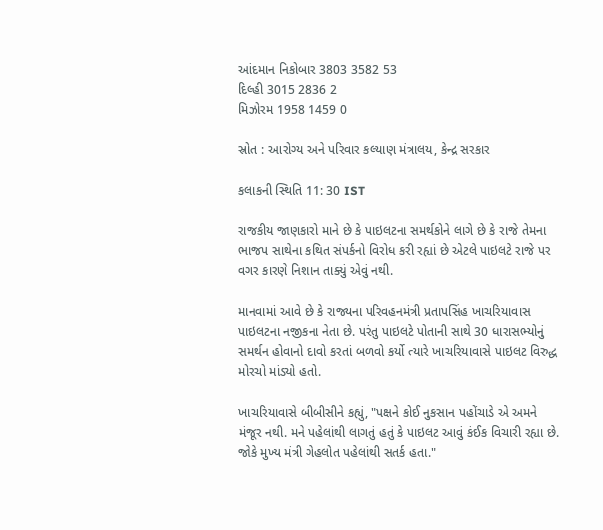આંદમાન નિકોબાર 3803 3582 53
દિલ્હી 3015 2836 2
મિઝોરમ 1958 1459 0

સ્રોત : આરોગ્ય અને પરિવાર કલ્યાણ મંત્રાલય, કેન્દ્ર સરકાર

કલાકની સ્થિતિ 11: 30 IST

રાજકીય જાણકારો માને છે કે પાઇલટના સમર્થકોને લાગે છે કે રાજે તેમના ભાજપ સાથેના કથિત સંપર્કનો વિરોધ કરી રહ્યાં છે એટલે પાઇલટે રાજે પર વગર કારણે નિશાન તાક્યું એવું નથી.

માનવામાં આવે છે કે રાજ્યના પરિવહનમંત્રી પ્રતાપસિંહ ખાચરિયાવાસ પાઇલટના નજીકના નેતા છે. પરંતુ પાઇલટે પોતાની સાથે 30 ધારાસભ્યોનું સમર્થન હોવાનો દાવો કરતાં બળવો કર્યો ત્યારે ખાચરિયાવાસે પાઇલટ વિરુદ્ધ મોરચો માંડ્યો હતો.

ખાચરિયાવાસે બીબીસીને કહ્યું, "પક્ષને કોઈ નુકસાન પહોંચાડે એ અમને મંજૂર નથી. મને પહેલાંથી લાગતું હતું કે પાઇલટ આવું કંઈક વિચારી રહ્યા છે. જોકે મુખ્ય મંત્રી ગેહલોત પહેલાંથી સતર્ક હતા."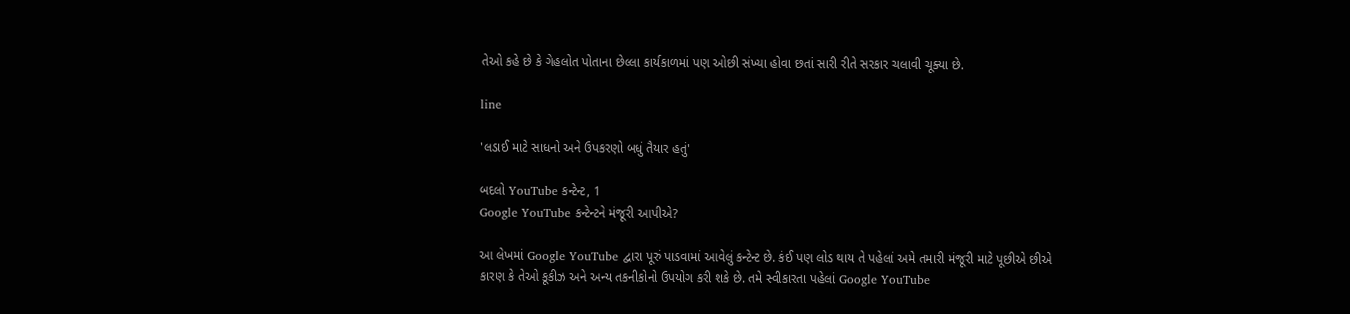તેઓ કહે છે કે ગેહલોત પોતાના છેલ્લા કાર્યકાળમાં પણ ઓછી સંખ્યા હોવા છતાં સારી રીતે સરકાર ચલાવી ચૂક્યા છે.

line

'લડાઈ માટે સાધનો અને ઉપકરણો બધું તૈયાર હતું'

બદલો YouTube કન્ટેન્ટ, 1
Google YouTube કન્ટેન્ટને મંજૂરી આપીએ?

આ લેખમાં Google YouTube દ્વારા પૂરું પાડવામાં આવેલું કન્ટેન્ટ છે. કંઈ પણ લોડ થાય તે પહેલાં અમે તમારી મંજૂરી માટે પૂછીએ છીએ કારણ કે તેઓ કૂકીઝ અને અન્ય તકનીકોનો ઉપયોગ કરી શકે છે. તમે સ્વીકારતા પહેલાં Google YouTube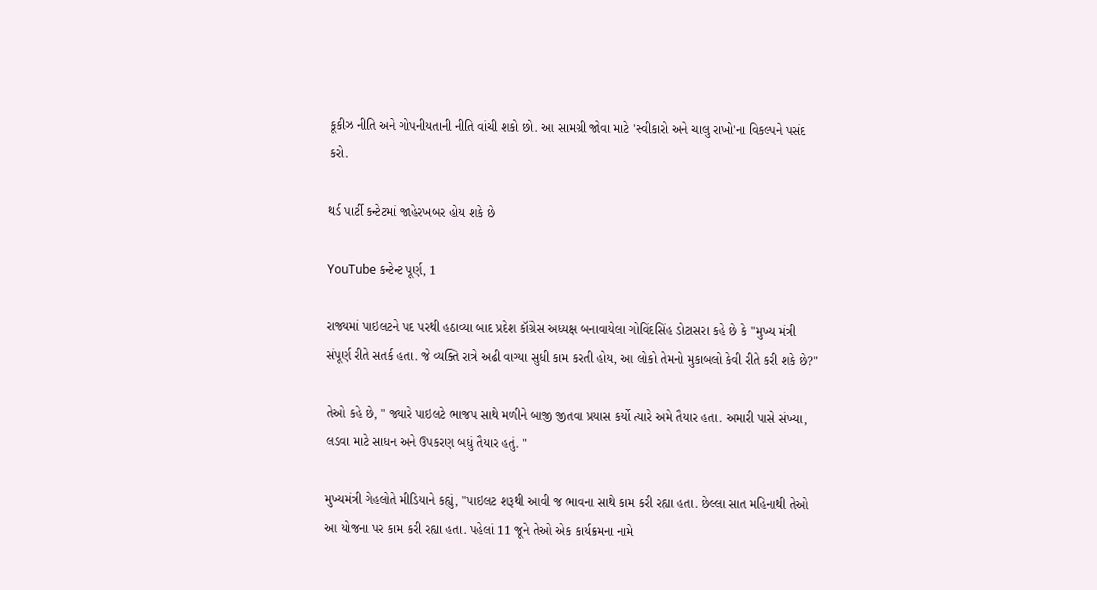કૂકીઝ નીતિ અને ગોપનીયતાની નીતિ વાંચી શકો છો. આ સામગ્રી જોવા માટે 'સ્વીકારો અને ચાલુ રાખો'ના વિકલ્પને પસંદ કરો.

થર્ડ પાર્ટી કન્ટેટમાં જાહેરખબર હોય શકે છે

YouTube કન્ટેન્ટ પૂર્ણ, 1

રાજ્યમાં પાઇલટને પદ પરથી હઠાવ્યા બાદ પ્રદેશ કૉંગ્રેસ અધ્યક્ષ બનાવાયેલા ગોવિંદસિંહ ડોટાસરા કહે છે કે "મુખ્ય મંત્રી સંપૂર્ણ રીતે સતર્ક હતા. જે વ્યક્તિ રાત્રે અઢી વાગ્યા સુધી કામ કરતી હોય, આ લોકો તેમનો મુકાબલો કેવી રીતે કરી શકે છે?"

તેઓ કહે છે, " જ્યારે પાઇલટે ભાજપ સાથે મળીને બાજી જીતવા પ્રયાસ કર્યો ત્યારે અમે તૈયાર હતા. અમારી પાસે સંખ્યા, લડવા માટે સાધન અને ઉપકરણ બધું તૈયાર હતું. "

મુખ્યમંત્રી ગેહલોતે મીડિયાને કહ્યું, "પાઇલટ શરૂથી આવી જ ભાવના સાથે કામ કરી રહ્યા હતા. છેલ્લા સાત મહિનાથી તેઓ આ યોજના પર કામ કરી રહ્યા હતા. પહેલાં 11 જૂને તેઓ એક કાર્યક્રમના નામે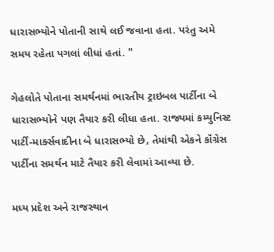ધારાસભ્યોને પોતાની સાથે લઈ જવાના હતા. પરંતુ અમે સમય રહેતા પગલાં લીધાં હતાં. "

ગેહલોતે પોતાના સમર્થનમાં ભારતીય ટ્રાઇબલ પાર્ટીના બે ધારાસભ્યોને પણ તૈયાર કરી લીધા હતા. રાજ્યમાં કમ્યુનિસ્ટ પાર્ટી-માર્ક્સવાદીના બે ધારાસભ્યો છે, તેમાંથી એકને કૉંગ્રેસ પાર્ટીના સમર્થન માટે તૈયાર કરી લેવામાં આવ્યા છે.

મધ્ય પ્રદેશ અને રાજસ્થાન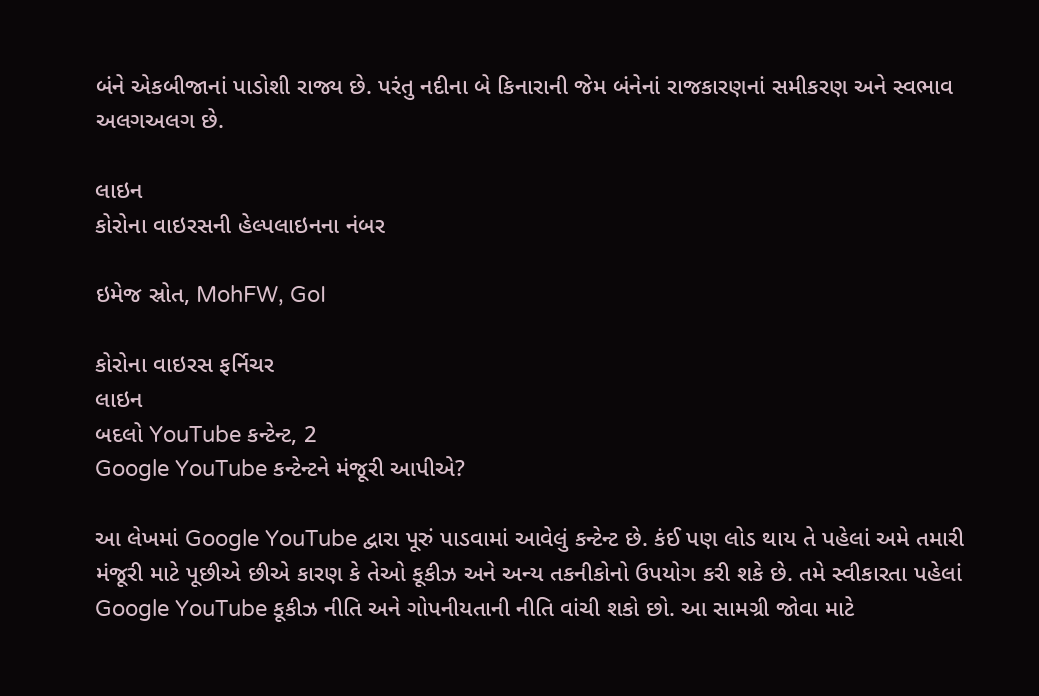બંને એકબીજાનાં પાડોશી રાજ્ય છે. પરંતુ નદીના બે કિનારાની જેમ બંનેનાં રાજકારણનાં સમીકરણ અને સ્વભાવ અલગઅલગ છે.

લાઇન
કોરોના વાઇરસની હેલ્પલાઇનના નંબર

ઇમેજ સ્રોત, MohFW, GoI

કોરોના વાઇરસ ફર્નિચર
લાઇન
બદલો YouTube કન્ટેન્ટ, 2
Google YouTube કન્ટેન્ટને મંજૂરી આપીએ?

આ લેખમાં Google YouTube દ્વારા પૂરું પાડવામાં આવેલું કન્ટેન્ટ છે. કંઈ પણ લોડ થાય તે પહેલાં અમે તમારી મંજૂરી માટે પૂછીએ છીએ કારણ કે તેઓ કૂકીઝ અને અન્ય તકનીકોનો ઉપયોગ કરી શકે છે. તમે સ્વીકારતા પહેલાં Google YouTube કૂકીઝ નીતિ અને ગોપનીયતાની નીતિ વાંચી શકો છો. આ સામગ્રી જોવા માટે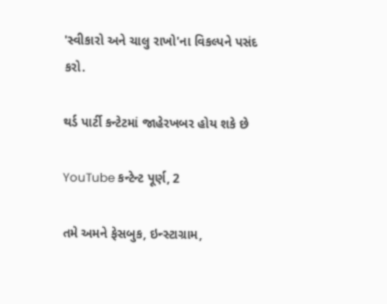'સ્વીકારો અને ચાલુ રાખો'ના વિકલ્પને પસંદ કરો.

થર્ડ પાર્ટી કન્ટેટમાં જાહેરખબર હોય શકે છે

YouTube કન્ટેન્ટ પૂર્ણ, 2

તમે અમને ફેસબુક, ઇન્સ્ટાગ્રામ,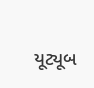યૂટ્યૂબ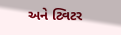અને ટ્વિટર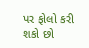પર ફોલો કરી શકો છો